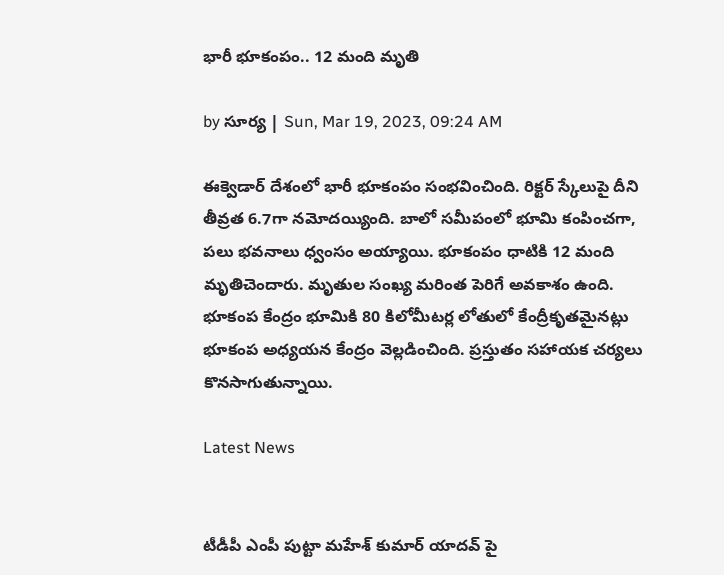భారీ భూకంపం.. 12 మంది మృతి

by సూర్య | Sun, Mar 19, 2023, 09:24 AM

ఈక్వెడార్ దేశంలో భారీ భూకంపం సంభవించింది. రిక్టర్ స్కేలుపై దీని తీవ్రత 6.7గా నమోదయ్యింది. బాలో సమీపంలో భూమి కంపించగా, పలు భవనాలు ధ్వంసం అయ్యాయి. భూకంపం ధాటికి 12 మంది మృతిచెందారు. మృతుల సంఖ్య మరింత పెరిగే అవకాశం ఉంది. భూకంప కేంద్రం భూమికి 80 కిలోమీటర్ల లోతులో కేంద్రీకృతమైనట్లు భూకంప అధ్యయన కేంద్రం వెల్లడించింది. ప్రస్తుతం సహాయక చర్యలు కొనసాగుతున్నాయి.

Latest News


టీడీపీ ఎంపీ పుట్టా మహేశ్ కుమార్ యాదవ్ పై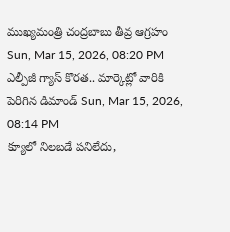ముఖ్యమంత్రి చంద్రబాబు తీవ్ర ఆగ్రహం Sun, Mar 15, 2026, 08:20 PM
ఎల్పీజీ గ్యాస్ కొరత.. మార్కెట్లో వారికి పెరిగిన డిమాండ్ Sun, Mar 15, 2026, 08:14 PM
క్యూలో నిలబడే పనిలేదు,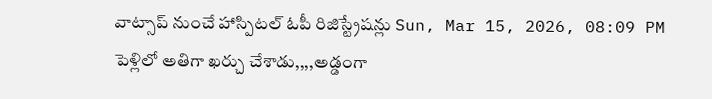వాట్సాప్‌ నుంచే హాస్పిటల్ ఓపీ రిజిస్ట్రేషన్లు Sun, Mar 15, 2026, 08:09 PM
పెళ్లిలో అతిగా ఖర్చు చేశాడు,,,,అడ్డంగా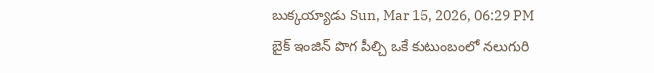బుక్కయ్యాడు Sun, Mar 15, 2026, 06:29 PM
బైక్‌ ఇంజిన్‌ పొగ పీల్చి ఒకే కుటుంబంలో నలుగురి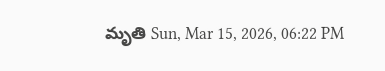మృతి Sun, Mar 15, 2026, 06:22 PM